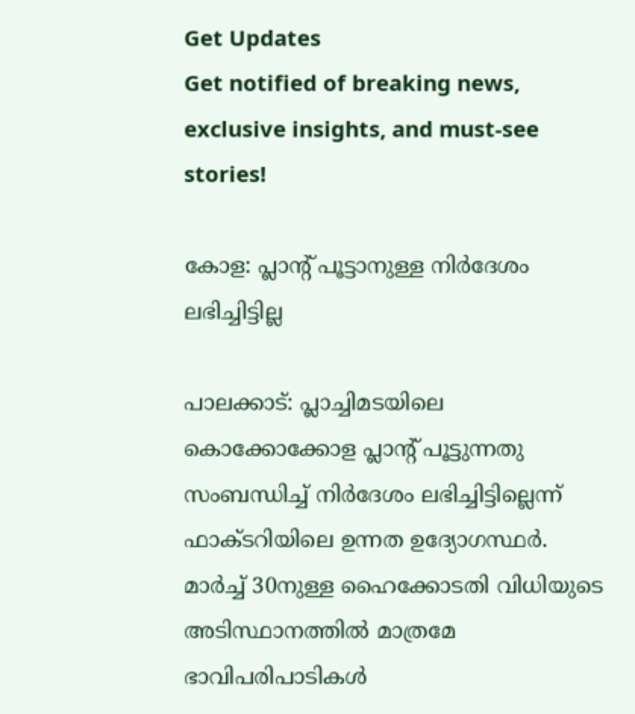Get Updates
Get notified of breaking news, exclusive insights, and must-see stories!

കോള: പ്ലാന്റ് പൂട്ടാനുള്ള നിര്‍ദേശം ലഭിച്ചിട്ടില്ല

പാലക്കാട്: പ്ലാച്ചിമടയിലെ കൊക്കോക്കോള പ്ലാന്റ് പൂട്ടുന്നതു സംബന്ധിച്ച് നിര്‍ദേശം ലഭിച്ചിട്ടില്ലെന്ന് ഫാക്ടറിയിലെ ഉന്നത ഉദ്യോഗസ്ഥര്‍. മാര്‍ച്ച് 30നുള്ള ഹൈക്കോടതി വിധിയുടെ അടിസ്ഥാനത്തില്‍ മാത്രമേ ഭാവിപരിപാടികള്‍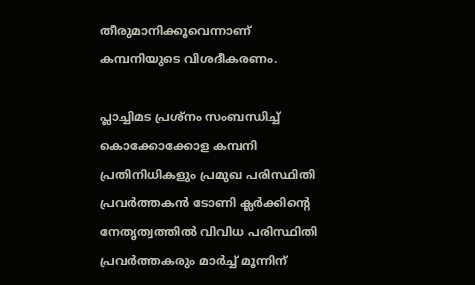തീരുമാനിക്കൂവെന്നാണ് കമ്പനിയുടെ വിശദീകരണം.

പ്ലാച്ചിമട പ്രശ്നം സംബന്ധിച്ച് കൊക്കോക്കോള കമ്പനി പ്രതിനിധികളും പ്രമുഖ പരിസ്ഥിതി പ്രവര്‍ത്തകന്‍ ടോണി ക്ലര്‍ക്കിന്റെ നേതൃത്വത്തില്‍ വിവിധ പരിസ്ഥിതി പ്രവര്‍ത്തകരും മാര്‍ച്ച് മൂന്നിന്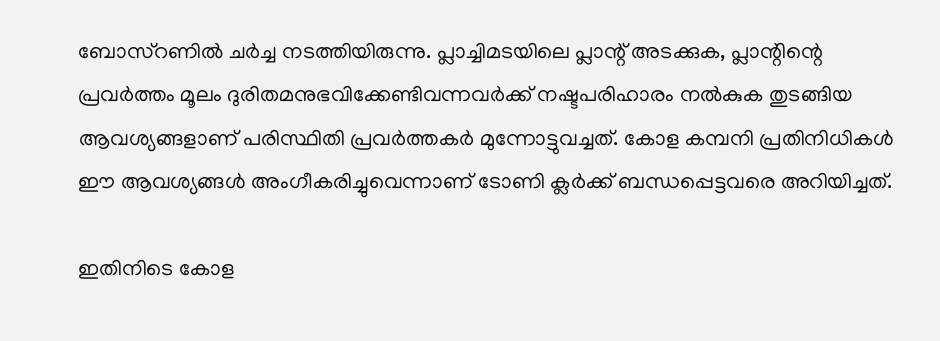ബോസ്റണില്‍ ചര്‍ച്ച നടത്തിയിരുന്നു. പ്ലാച്ചിമടയിലെ പ്ലാന്റ് അടക്കുക, പ്ലാന്റിന്റെ പ്രവര്‍ത്തം മൂലം ദുരിതമനുഭവിക്കേണ്ടിവന്നവര്‍ക്ക് നഷ്ടപരിഹാരം നല്‍കുക തുടങ്ങിയ ആവശ്യങ്ങളാണ് പരിസ്ഥിതി പ്രവര്‍ത്തകര്‍ മുന്നോട്ടുവച്ചത്. കോള കമ്പനി പ്രതിനിധികള്‍ ഈ ആവശ്യങ്ങള്‍ അംഗീകരിച്ചുവെന്നാണ് ടോണി ക്ലര്‍ക്ക് ബന്ധപ്പെട്ടവരെ അറിയിച്ചത്.

ഇതിനിടെ കോള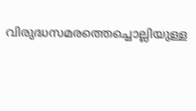വിരുദ്ധസമരത്തെച്ചൊല്ലിയുള്ള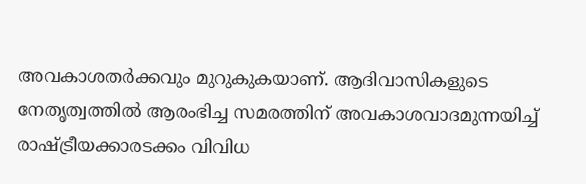അവകാശതര്‍ക്കവും മുറുകുകയാണ്. ആദിവാസികളുടെ നേതൃത്വത്തില്‍ ആരംഭിച്ച സമരത്തിന് അവകാശവാദമുന്നയിച്ച് രാഷ്ട്രീയക്കാരടക്കം വിവിധ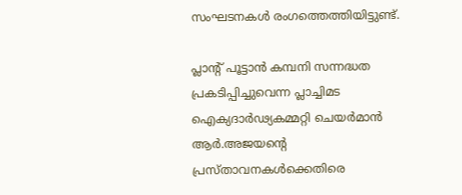സംഘടനകള്‍ രംഗത്തെത്തിയിട്ടുണ്ട്.

പ്ലാന്റ് പൂട്ടാന്‍ കമ്പനി സന്നദ്ധത പ്രകടിപ്പിച്ചുവെന്ന പ്ലാച്ചിമട ഐക്യദാര്‍ഢ്യകമ്മറ്റി ചെയര്‍മാന്‍ ആര്‍.അജയന്റെ പ്രസ്താവനകള്‍ക്കെതിരെ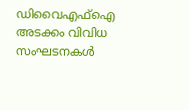ഡിവൈഎഫ്ഐ അടക്കം വിവിധ സംഘടനകള്‍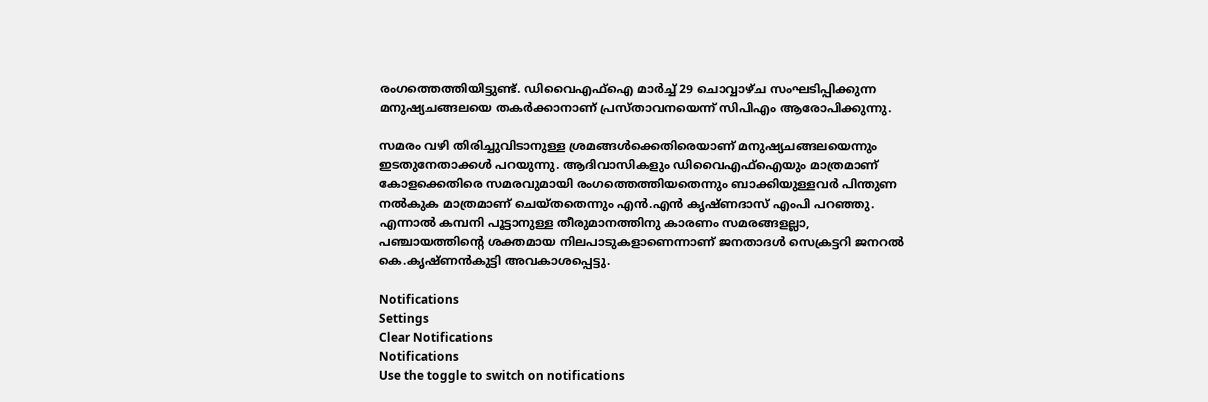രംഗത്തെത്തിയിട്ടുണ്ട്. ഡിവൈഎഫ്ഐ മാര്‍ച്ച് 29 ചൊവ്വാഴ്ച സംഘടിപ്പിക്കുന്ന മനുഷ്യചങ്ങലയെ തകര്‍ക്കാനാണ് പ്രസ്താവനയെന്ന് സിപിഎം ആരോപിക്കുന്നു.

സമരം വഴി തിരിച്ചുവിടാനുള്ള ശ്രമങ്ങള്‍ക്കെതിരെയാണ് മനുഷ്യചങ്ങലയെന്നും ഇടതുനേതാക്കള്‍ പറയുന്നു. ആദിവാസികളും ഡിവൈഎഫ്ഐയും മാത്രമാണ് കോളക്കെതിരെ സമരവുമായി രംഗത്തെത്തിയതെന്നും ബാക്കിയുള്ളവര്‍ പിന്തുണ നല്‍കുക മാത്രമാണ് ചെയ്തതെന്നും എന്‍.എന്‍ കൃഷ്ണദാസ് എംപി പറഞ്ഞു. എന്നാല്‍ കമ്പനി പൂട്ടാനുള്ള തീരുമാനത്തിനു കാരണം സമരങ്ങളല്ലാ, പഞ്ചായത്തിന്റെ ശക്തമായ നിലപാടുകളാണെന്നാണ് ജനതാദള്‍ സെക്രട്ടറി ജനറല്‍ കെ.കൃഷ്ണന്‍കുട്ടി അവകാശപ്പെട്ടു.

Notifications
Settings
Clear Notifications
Notifications
Use the toggle to switch on notifications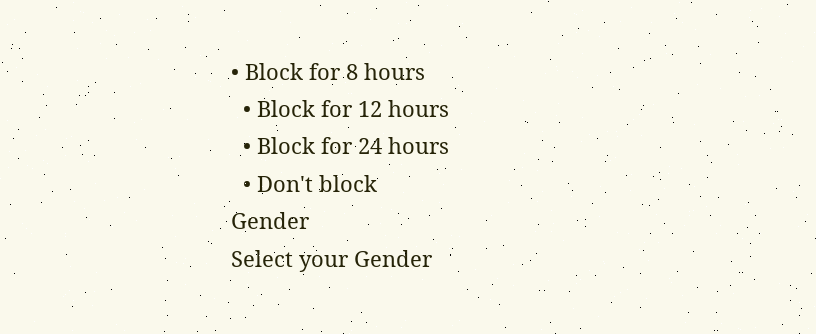• Block for 8 hours
  • Block for 12 hours
  • Block for 24 hours
  • Don't block
Gender
Select your Gender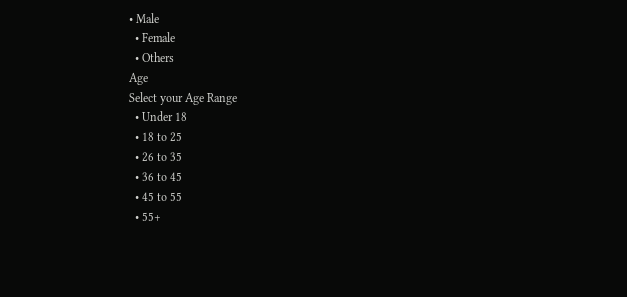• Male
  • Female
  • Others
Age
Select your Age Range
  • Under 18
  • 18 to 25
  • 26 to 35
  • 36 to 45
  • 45 to 55
  • 55+